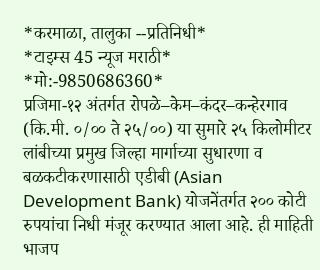*करमाळा, तालुका --प्रतिनिधी*
*टाइम्स 45 न्यूज मराठी*
*मो:-9850686360*
प्रजिमा-१२ अंतर्गत रोपळे–केम–कंदर–कन्हेरगाव (कि.मी. ०/०० ते २५/००) या सुमारे २५ किलोमीटर लांबीच्या प्रमुख जिल्हा मार्गाच्या सुधारणा व बळकटीकरणासाठी एडीबी (Asian Development Bank) योजनेंतर्गत २०० कोटी रुपयांचा निधी मंजूर करण्यात आला आहे. ही माहिती भाजप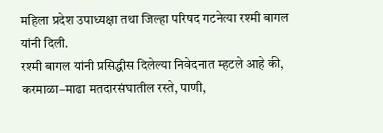महिला प्रदेश उपाध्यक्षा तथा जिल्हा परिषद गटनेत्या रश्मी बागल यांनी दिली.
रश्मी बागल यांनी प्रसिद्धीस दिलेल्या निवेदनात म्हटले आहे की, करमाळा–माढा मतदारसंघातील रस्ते, पाणी,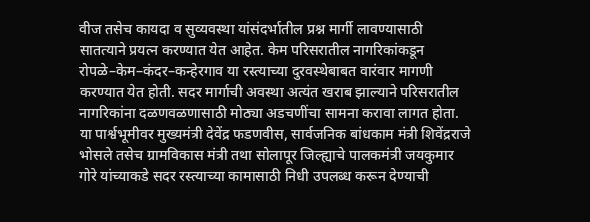वीज तसेच कायदा व सुव्यवस्था यांसंदर्भातील प्रश्न मार्गी लावण्यासाठी सातत्याने प्रयत्न करण्यात येत आहेत. केम परिसरातील नागरिकांकडून रोपळे–केम–कंदर–कन्हेरगाव या रस्त्याच्या दुरवस्थेबाबत वारंवार मागणी करण्यात येत होती. सदर मार्गाची अवस्था अत्यंत खराब झाल्याने परिसरातील नागरिकांना दळणवळणासाठी मोठ्या अडचणींचा सामना करावा लागत होता.
या पार्श्वभूमीवर मुख्यमंत्री देवेंद्र फडणवीस, सार्वजनिक बांधकाम मंत्री शिवेंद्रराजे भोसले तसेच ग्रामविकास मंत्री तथा सोलापूर जिल्ह्याचे पालकमंत्री जयकुमार गोरे यांच्याकडे सदर रस्त्याच्या कामासाठी निधी उपलब्ध करून देण्याची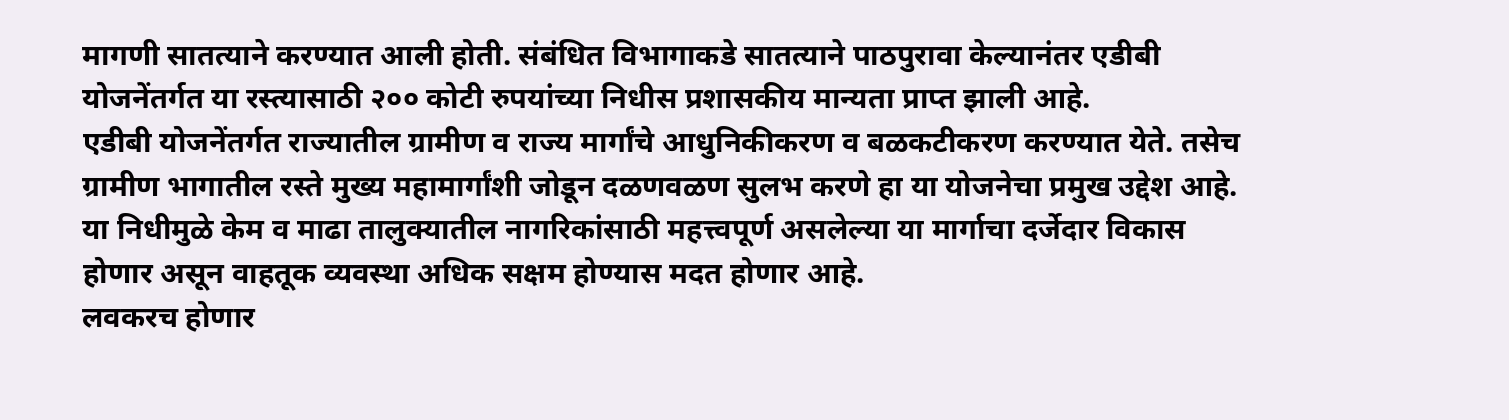मागणी सातत्याने करण्यात आली होती. संबंधित विभागाकडे सातत्याने पाठपुरावा केल्यानंतर एडीबी योजनेंतर्गत या रस्त्यासाठी २०० कोटी रुपयांच्या निधीस प्रशासकीय मान्यता प्राप्त झाली आहे.
एडीबी योजनेंतर्गत राज्यातील ग्रामीण व राज्य मार्गांचे आधुनिकीकरण व बळकटीकरण करण्यात येते. तसेच ग्रामीण भागातील रस्ते मुख्य महामार्गांशी जोडून दळणवळण सुलभ करणे हा या योजनेचा प्रमुख उद्देश आहे. या निधीमुळे केम व माढा तालुक्यातील नागरिकांसाठी महत्त्वपूर्ण असलेल्या या मार्गाचा दर्जेदार विकास होणार असून वाहतूक व्यवस्था अधिक सक्षम होण्यास मदत होणार आहे.
लवकरच होणार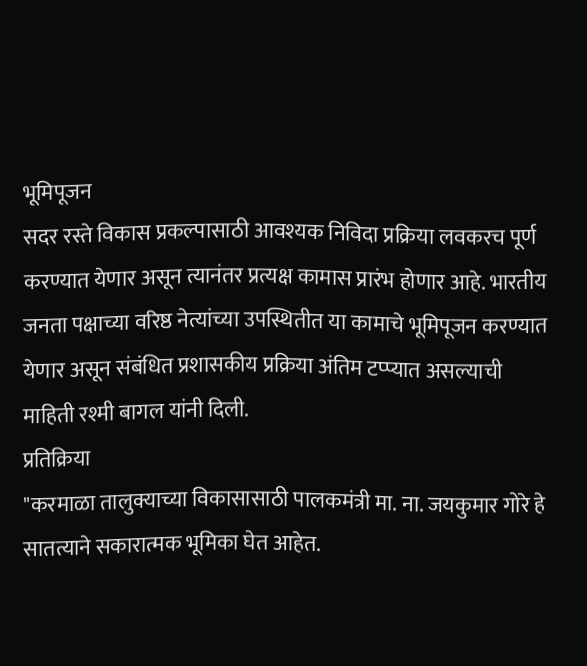भूमिपूजन
सदर रस्ते विकास प्रकल्पासाठी आवश्यक निविदा प्रक्रिया लवकरच पूर्ण करण्यात येणार असून त्यानंतर प्रत्यक्ष कामास प्रारंभ होणार आहे. भारतीय जनता पक्षाच्या वरिष्ठ नेत्यांच्या उपस्थितीत या कामाचे भूमिपूजन करण्यात येणार असून संबंधित प्रशासकीय प्रक्रिया अंतिम टप्प्यात असल्याची माहिती रश्मी बागल यांनी दिली.
प्रतिक्रिया
"करमाळा तालुक्याच्या विकासासाठी पालकमंत्री मा. ना. जयकुमार गोरे हे सातत्याने सकारात्मक भूमिका घेत आहेत.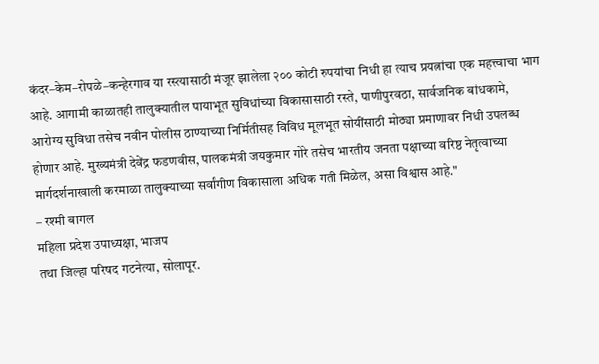कंदर–केम–रोपळे–कन्हेरगाव या रस्त्यासाठी मंजूर झालेला २०० कोटी रुपयांचा निधी हा त्याच प्रयत्नांचा एक महत्त्वाचा भाग आहे. आगामी काळातही तालुक्यातील पायाभूत सुविधांच्या विकासासाठी रस्ते, पाणीपुरवठा, सार्वजनिक बांधकामे, आरोग्य सुविधा तसेच नवीन पोलीस ठाण्याच्या निर्मितीसह विविध मूलभूत सोयींसाठी मोठ्या प्रमाणावर निधी उपलब्ध होणार आहे. मुख्यमंत्री देवेंद्र फडणवीस, पालकमंत्री जयकुमार गोरे तसेच भारतीय जनता पक्षाच्या वरिष्ठ नेतृत्वाच्या मार्गदर्शनाखाली करमाळा तालुक्याच्या सर्वांगीण विकासाला अधिक गती मिळेल, असा विश्वास आहे."
– रश्मी बागल
महिला प्रदेश उपाध्यक्षा, भाजप
तथा जिल्हा परिषद गटनेत्या, सोलापूर.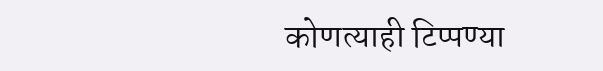कोणत्याही टिप्पण्या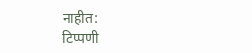नाहीत:
टिप्पणी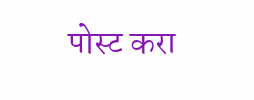पोस्ट करा